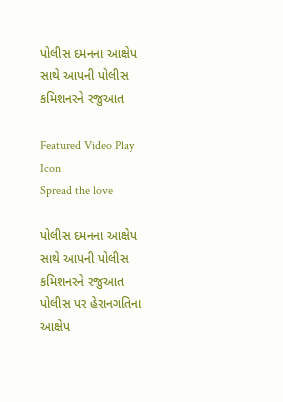પોલીસ દમનના આક્ષેપ સાથે આપની પોલીસ કમિશનરને રજુઆત

Featured Video Play Icon
Spread the love

પોલીસ દમનના આક્ષેપ સાથે આપની પોલીસ કમિશનરને રજુઆત
પોલીસ પર હેરાનગતિના આક્ષેપ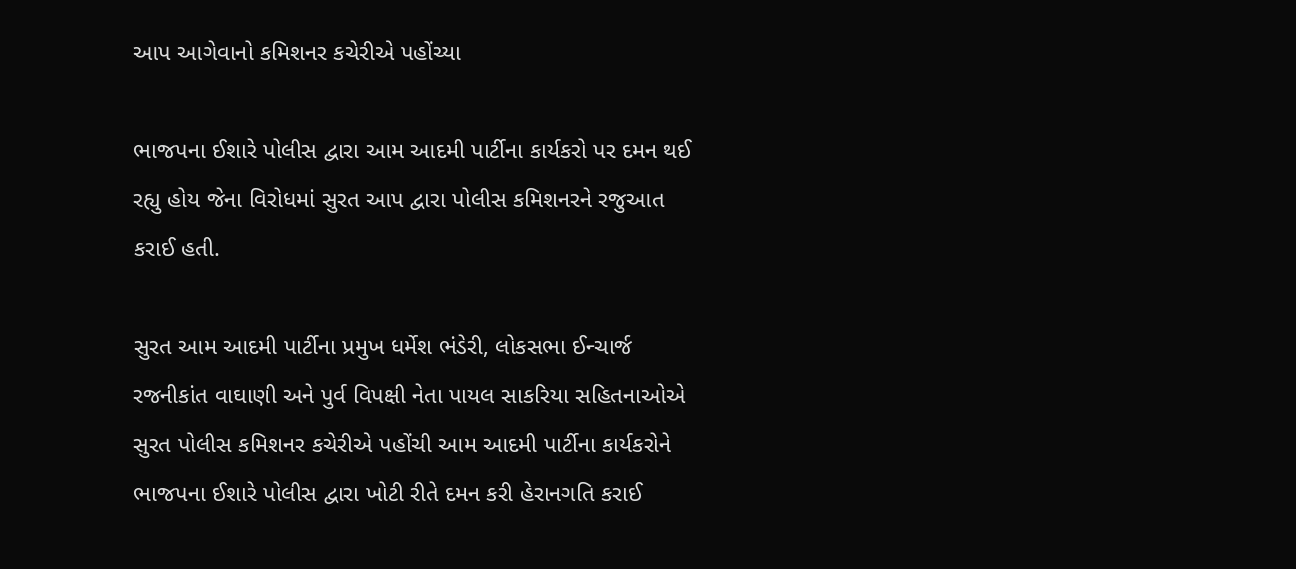આપ આગેવાનો કમિશનર કચેરીએ પહોંચ્યા

ભાજપના ઈશારે પોલીસ દ્વારા આમ આદમી પાર્ટીના કાર્યકરો પર દમન થઈ રહ્યુ હોય જેના વિરોધમાં સુરત આપ દ્વારા પોલીસ કમિશનરને રજુઆત કરાઈ હતી.

સુરત આમ આદમી પાર્ટીના પ્રમુખ ધર્મેશ ભંડેરી, લોકસભા ઈન્ચાર્જ રજનીકાંત વાઘાણી અને પુર્વ વિપક્ષી નેતા પાયલ સાકરિયા સહિતનાઓએ સુરત પોલીસ કમિશનર કચેરીએ પહોંચી આમ આદમી પાર્ટીના કાર્યકરોને ભાજપના ઈશારે પોલીસ દ્વારા ખોટી રીતે દમન કરી હેરાનગતિ કરાઈ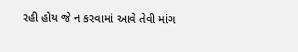રહી હોય જે ન કરવામાં આવે તેવી માંગ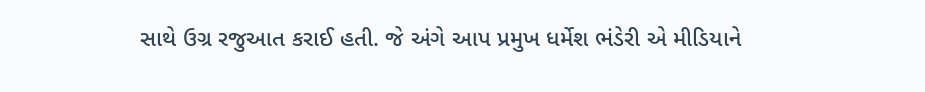સાથે ઉગ્ર રજુઆત કરાઈ હતી. જે અંગે આપ પ્રમુખ ધર્મેશ ભંડેરી એ મીડિયાને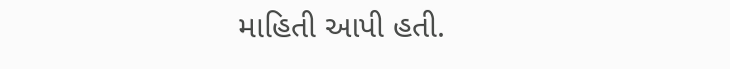માહિતી આપી હતી.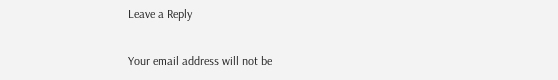Leave a Reply

Your email address will not be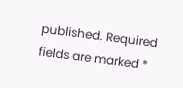published. Required fields are marked *